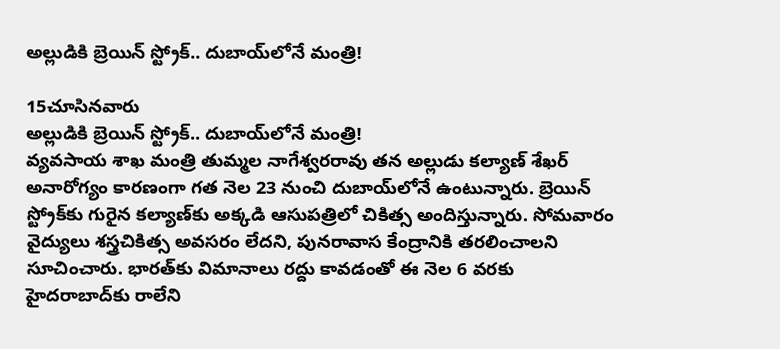అల్లుడికి బ్రెయిన్‌ స్ట్రోక్‌.. దుబాయ్‌లోనే మంత్రి!

15చూసినవారు
అల్లుడికి బ్రెయిన్‌ స్ట్రోక్‌.. దుబాయ్‌లోనే మంత్రి!
వ్యవసాయ శాఖ మంత్రి తుమ్మల నాగేశ్వరరావు తన అల్లుడు కల్యాణ్‌ శేఖర్‌ అనారోగ్యం కారణంగా గత నెల 23 నుంచి దుబాయ్‌లోనే ఉంటున్నారు. బ్రెయిన్‌ స్ట్రోక్‌కు గురైన కల్యాణ్‌కు అక్కడి ఆసుపత్రిలో చికిత్స అందిస్తున్నారు. సోమవారం వైద్యులు శస్త్రచికిత్స అవసరం లేదని, పునరావాస కేంద్రానికి తరలించాలని సూచించారు. భారత్‌కు విమానాలు రద్దు కావడంతో ఈ నెల 6 వరకు హైదరాబాద్‌కు రాలేని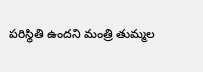పరిస్థితి ఉందని మంత్రి తుమ్మల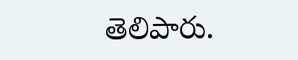తెలిపారు.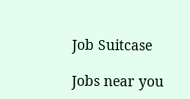Job Suitcase

Jobs near you